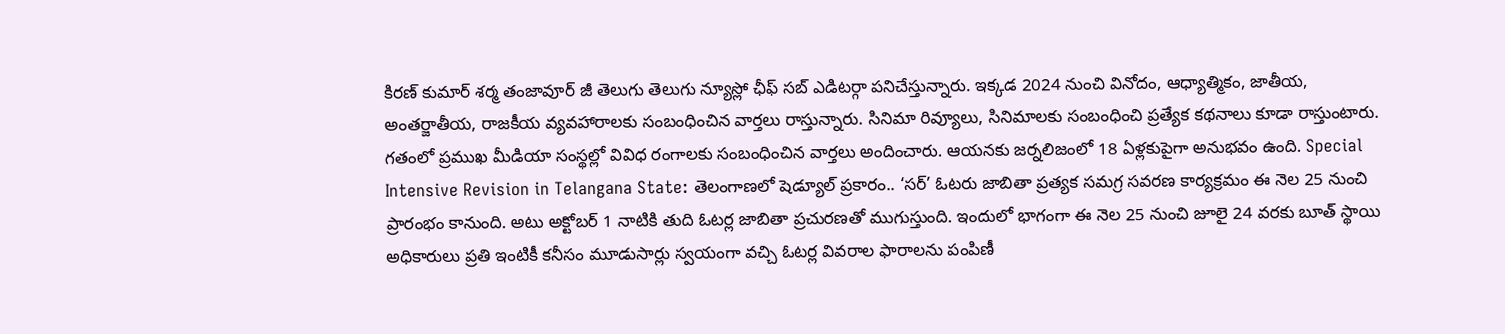కిరణ్ కుమార్ శర్మ తంజావూర్ జీ తెలుగు తెలుగు న్యూస్లో ఛీఫ్ సబ్ ఎడిటర్గా పనిచేస్తున్నారు. ఇక్కడ 2024 నుంచి వినోదం, ఆధ్యాత్మికం, జాతీయ, అంతర్జాతీయ, రాజకీయ వ్యవహారాలకు సంబంధించిన వార్తలు రాస్తున్నారు. సినిమా రివ్యూలు, సినిమాలకు సంబంధించి ప్రత్యేక కథనాలు కూడా రాస్తుంటారు. గతంలో ప్రముఖ మీడియా సంస్థల్లో వివిధ రంగాలకు సంబంధించిన వార్తలు అందించారు. ఆయనకు జర్నలిజంలో 18 ఏళ్లకుపైగా అనుభవం ఉంది. Special Intensive Revision in Telangana State: తెలంగాణలో షెడ్యూల్ ప్రకారం.. ‘సర్’ ఓటరు జాబితా ప్రత్యక సమగ్ర సవరణ కార్యక్రమం ఈ నెల 25 నుంచి ప్రారంభం కానుంది. అటు అక్టోబర్ 1 నాటికి తుది ఓటర్ల జాబితా ప్రచురణతో ముగుస్తుంది. ఇందులో భాగంగా ఈ నెల 25 నుంచి జూలై 24 వరకు బూత్ స్థాయి అధికారులు ప్రతి ఇంటికీ కనీసం మూడుసార్లు స్వయంగా వచ్చి ఓటర్ల వివరాల ఫారాలను పంపిణీ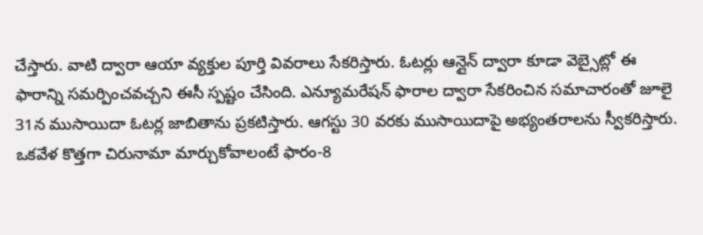చేస్తారు. వాటి ద్వారా ఆయా వ్యక్తుల పూర్తి వివరాలు సేకరిస్తారు. ఓటర్లు ఆన్లైన్ ద్వారా కూడా వెబ్సైట్లో ఈ ఫారాన్ని సమర్పించవచ్చని ఈసీ స్పష్టం చేసింది. ఎన్యూమరేషన్ ఫారాల ద్వారా సేకరించిన సమాచారంతో జూలై 31న ముసాయిదా ఓటర్ల జాబితాను ప్రకటిస్తారు. ఆగస్టు 30 వరకు ముసాయిదాపై అభ్యంతరాలను స్వీకరిస్తారు. ఒకవేళ కొత్తగా చిరునామా మార్చుకోవాలంటే ఫారం-8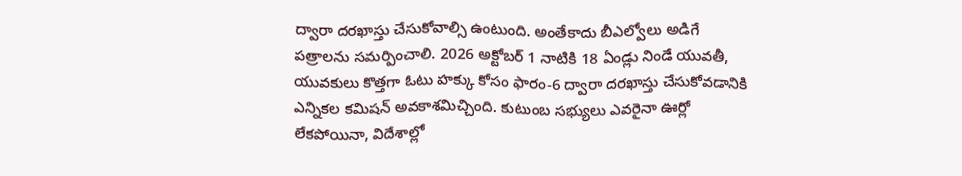ద్వారా దరఖాస్తు చేసుకోవాల్సి ఉంటుంది. అంతేకాదు బీఎల్వోలు అడిగే పత్రాలను సమర్పించాలి. 2026 అక్టోబర్ 1 నాటికి 18 ఏండ్లు నిండే యువతీ, యువకులు కొత్తగా ఓటు హక్కు కోసం ఫారం-6 ద్వారా దరఖాస్తు చేసుకోవడానికి ఎన్నికల కమిషన్ అవకాశమిచ్చింది. కుటుంబ సభ్యులు ఎవరైనా ఊర్లో లేకపోయినా, విదేశాల్లో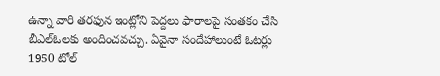ఉన్నా వారి తరఫున ఇంట్లోని పెద్దలు ఫారాలపై సంతకం చేసి బీఎల్ఓలకు అందించవచ్చు. ఏవైనా సందేహాలుంటే ఓటర్లు 1950 టోల్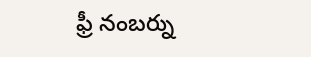ఫ్రీ నంబర్ను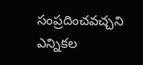సంప్రదించవచ్చని ఎన్నికల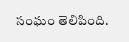సంఘం తెలిపింది.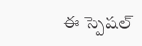ఈ స్పెషల్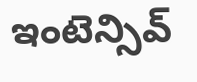ఇంటెన్సివ్